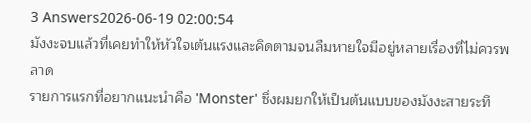3 Answers2026-06-19 02:00:54
มังงะจบแล้วที่เคยทำให้หัวใจเต้นแรงและคิดตามจนลืมหายใจมีอยู่หลายเรื่องที่ไม่ควรพลาด
รายการแรกที่อยากแนะนำคือ 'Monster' ซึ่งผมยกให้เป็นต้นแบบของมังงะสายระทึ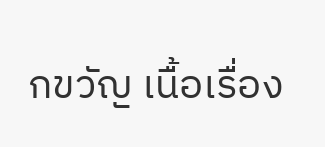กขวัญ เนื้อเรื่อง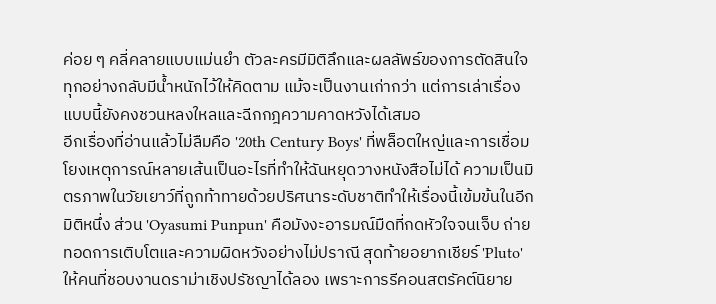ค่อย ๆ คลี่คลายแบบแม่นยำ ตัวละครมีมิติลึกและผลลัพธ์ของการตัดสินใจทุกอย่างกลับมีน้ำหนักไว้ให้คิดตาม แม้จะเป็นงานเก่ากว่า แต่การเล่าเรื่องแบบนี้ยังคงชวนหลงใหลและฉีกกฎความคาดหวังได้เสมอ
อีกเรื่องที่อ่านแล้วไม่ลืมคือ '20th Century Boys' ที่พล็อตใหญ่และการเชื่อมโยงเหตุการณ์หลายเส้นเป็นอะไรที่ทำให้ฉันหยุดวางหนังสือไม่ได้ ความเป็นมิตรภาพในวัยเยาว์ที่ถูกท้าทายด้วยปริศนาระดับชาติทำให้เรื่องนี้เข้มข้นในอีกมิติหนึ่ง ส่วน 'Oyasumi Punpun' คือมังงะอารมณ์มืดที่กดหัวใจจนเจ็บ ถ่ายทอดการเติบโตและความผิดหวังอย่างไม่ปราณี สุดท้ายอยากเชียร์ 'Pluto' ให้คนที่ชอบงานดราม่าเชิงปรัชญาได้ลอง เพราะการรีคอนสตรัคต์นิยาย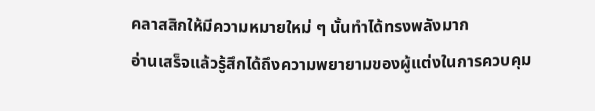คลาสสิกให้มีความหมายใหม่ ๆ นั้นทำได้ทรงพลังมาก
อ่านเสร็จแล้วรู้สึกได้ถึงความพยายามของผู้แต่งในการควบคุม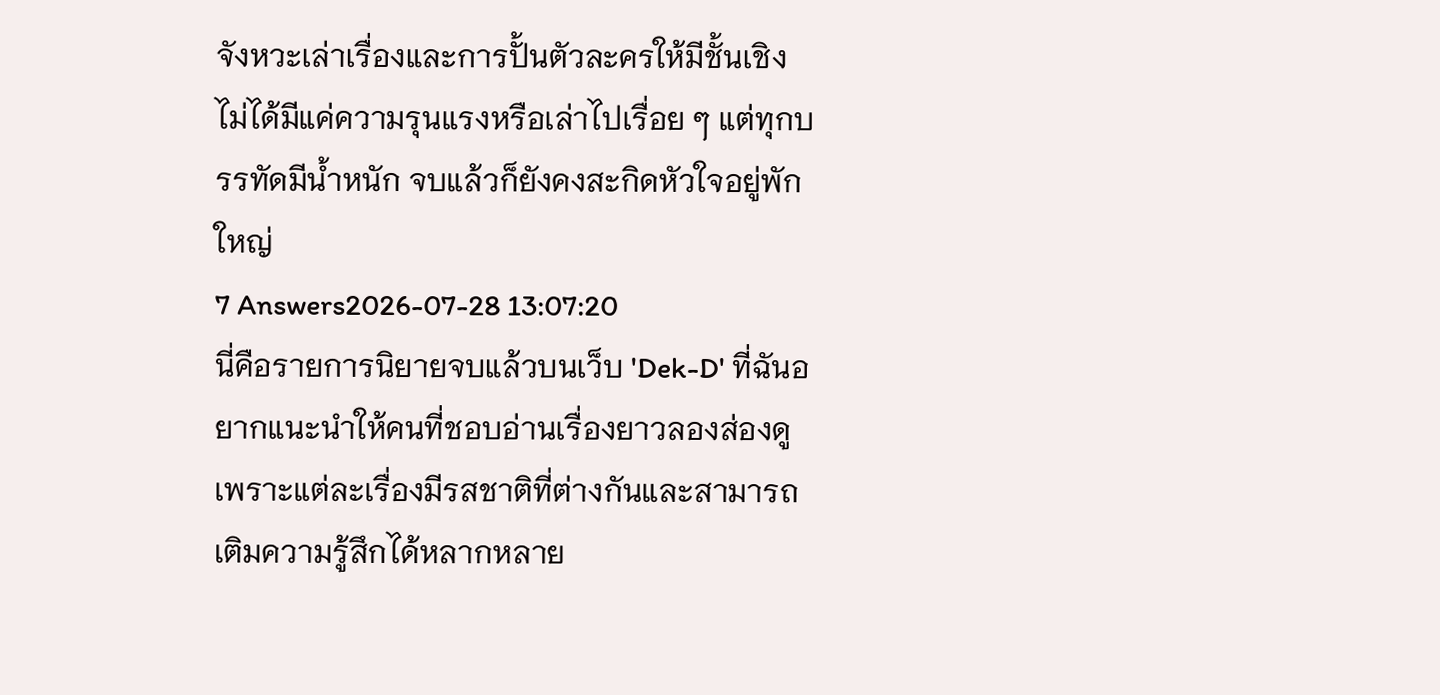จังหวะเล่าเรื่องและการปั้นตัวละครให้มีชั้นเชิง ไม่ได้มีแค่ความรุนแรงหรือเล่าไปเรื่อย ๆ แต่ทุกบรรทัดมีน้ำหนัก จบแล้วก็ยังคงสะกิดหัวใจอยู่พักใหญ่
7 Answers2026-07-28 13:07:20
นี่คือรายการนิยายจบแล้วบนเว็บ 'Dek-D' ที่ฉันอยากแนะนำให้คนที่ชอบอ่านเรื่องยาวลองส่องดู เพราะแต่ละเรื่องมีรสชาติที่ต่างกันและสามารถเติมความรู้สึกได้หลากหลาย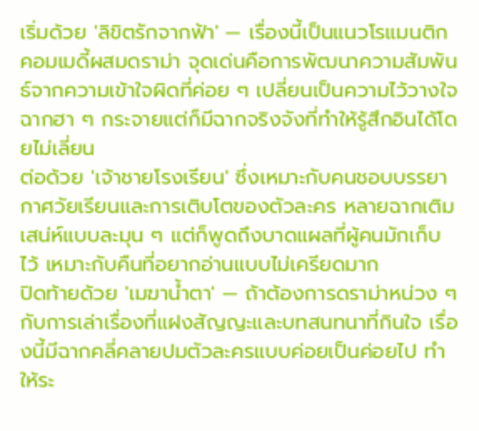เริ่มด้วย 'ลิขิตรักจากฟ้า' — เรื่องนี้เป็นแนวโรแมนติกคอมเมดี้ผสมดราม่า จุดเด่นคือการพัฒนาความสัมพันธ์จากความเข้าใจผิดที่ค่อย ๆ เปลี่ยนเป็นความไว้วางใจ ฉากฮา ๆ กระจายแต่ก็มีฉากจริงจังที่ทำให้รู้สึกอินได้โดยไม่เลี่ยน
ต่อด้วย 'เจ้าชายโรงเรียน' ซึ่งเหมาะกับคนชอบบรรยากาศวัยเรียนและการเติบโตของตัวละคร หลายฉากเติมเสน่ห์แบบละมุน ๆ แต่ก็พูดถึงบาดแผลที่ผู้คนมักเก็บไว้ เหมาะกับคืนที่อยากอ่านแบบไม่เครียดมาก
ปิดท้ายด้วย 'เมฆาน้ำตา' — ถ้าต้องการดราม่าหน่วง ๆ กับการเล่าเรื่องที่แฝงสัญญะและบทสนทนาที่กินใจ เรื่องนี้มีฉากคลี่คลายปมตัวละครแบบค่อยเป็นค่อยไป ทำให้ระ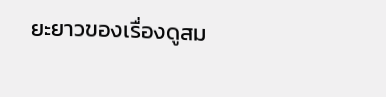ยะยาวของเรื่องดูสม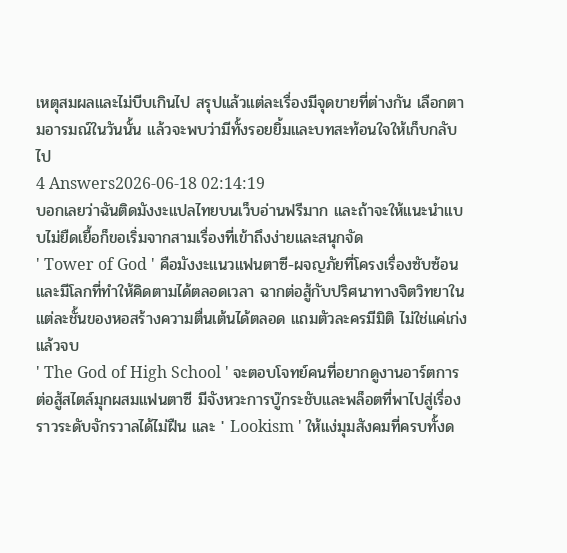เหตุสมผลและไม่บีบเกินไป สรุปแล้วแต่ละเรื่องมีจุดขายที่ต่างกัน เลือกตามอารมณ์ในวันนั้น แล้วจะพบว่ามีทั้งรอยยิ้มและบทสะท้อนใจให้เก็บกลับไป
4 Answers2026-06-18 02:14:19
บอกเลยว่าฉันติดมังงะแปลไทยบนเว็บอ่านฟรีมาก และถ้าจะให้แนะนำแบบไม่ยืดเยื้อก็ขอเริ่มจากสามเรื่องที่เข้าถึงง่ายและสนุกจัด
' Tower of God ' คือมังงะแนวแฟนตาซี-ผจญภัยที่โครงเรื่องซับซ้อนและมีโลกที่ทำให้คิดตามได้ตลอดเวลา ฉากต่อสู้กับปริศนาทางจิตวิทยาในแต่ละชั้นของหอสร้างความตื่นเต้นได้ตลอด แถมตัวละครมีมิติ ไม่ใช่แค่เก่งแล้วจบ
' The God of High School ' จะตอบโจทย์คนที่อยากดูงานอาร์ตการต่อสู้สไตล์มุกผสมแฟนตาซี มีจังหวะการบู๊กระชับและพล็อตที่พาไปสู่เรื่องราวระดับจักรวาลได้ไม่ฝืน และ ' Lookism ' ให้แง่มุมสังคมที่ครบทั้งด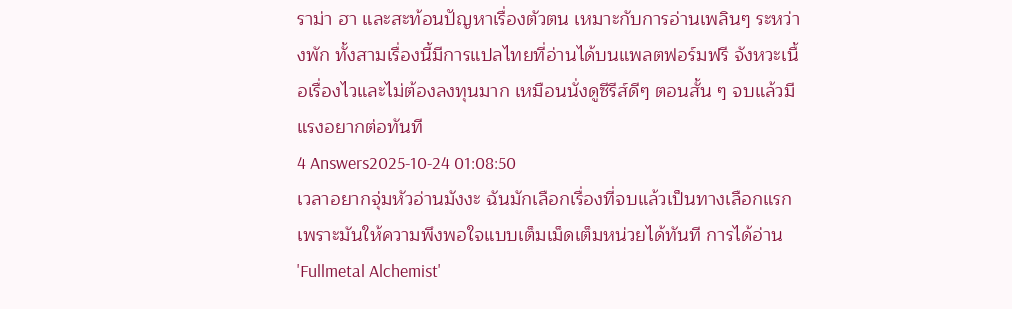ราม่า ฮา และสะท้อนปัญหาเรื่องตัวตน เหมาะกับการอ่านเพลินๆ ระหว่างพัก ทั้งสามเรื่องนี้มีการแปลไทยที่อ่านได้บนแพลตฟอร์มฟรี จังหวะเนื้อเรื่องไวและไม่ต้องลงทุนมาก เหมือนนั่งดูซีรีส์ดีๆ ตอนสั้น ๆ จบแล้วมีแรงอยากต่อทันที
4 Answers2025-10-24 01:08:50
เวลาอยากจุ่มหัวอ่านมังงะ ฉันมักเลือกเรื่องที่จบแล้วเป็นทางเลือกแรกเพราะมันให้ความพึงพอใจแบบเต็มเม็ดเต็มหน่วยได้ทันที การได้อ่าน 'Fullmetal Alchemist'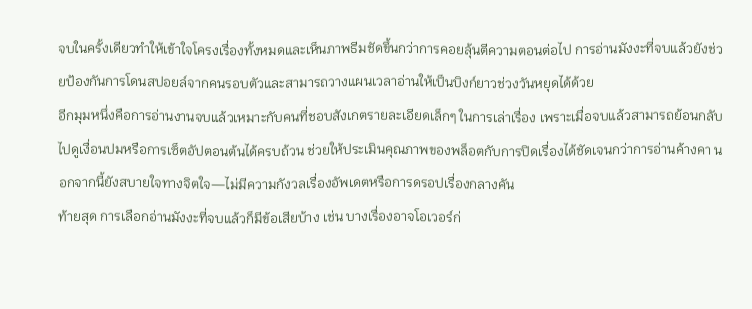จบในครั้งเดียวทำให้เข้าใจโครงเรื่องทั้งหมดและเห็นภาพธีมชัดขึ้นกว่าการคอยลุ้นตีความตอนต่อไป การอ่านมังงะที่จบแล้วยังช่วยป้องกันการโดนสปอยล์จากคนรอบตัวและสามารถวางแผนเวลาอ่านให้เป็นบิงก์ยาวช่วงวันหยุดได้ด้วย
อีกมุมหนึ่งคือการอ่านงานจบแล้วเหมาะกับคนที่ชอบสังเกตรายละเอียดเล็กๆ ในการเล่าเรื่อง เพราะเมื่อจบแล้วสามารถย้อนกลับไปดูเงื่อนปมหรือการเซ็ตอัปตอนต้นได้ครบถ้วน ช่วยให้ประเมินคุณภาพของพล็อตกับการปิดเรื่องได้ชัดเจนกว่าการอ่านค้างคา นอกจากนี้ยังสบายใจทางจิตใจ—ไม่มีความกังวลเรื่องอัพเดตหรือการดรอปเรื่องกลางคัน
ท้ายสุด การเลือกอ่านมังงะที่จบแล้วก็มีข้อเสียบ้าง เช่น บางเรื่องอาจโอเวอร์ก่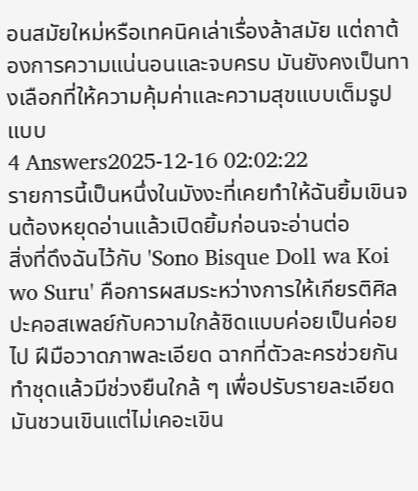อนสมัยใหม่หรือเทคนิคเล่าเรื่องล้าสมัย แต่ถาต้องการความแน่นอนและจบครบ มันยังคงเป็นทางเลือกที่ให้ความคุ้มค่าและความสุขแบบเต็มรูปแบบ
4 Answers2025-12-16 02:02:22
รายการนี้เป็นหนึ่งในมังงะที่เคยทำให้ฉันยิ้มเขินจนต้องหยุดอ่านแล้วเปิดยิ้มก่อนจะอ่านต่อ
สิ่งที่ดึงฉันไว้กับ 'Sono Bisque Doll wa Koi wo Suru' คือการผสมระหว่างการให้เกียรติศิลปะคอสเพลย์กับความใกล้ชิดแบบค่อยเป็นค่อยไป ฝีมือวาดภาพละเอียด ฉากที่ตัวละครช่วยกันทำชุดแล้วมีช่วงยืนใกล้ ๆ เพื่อปรับรายละเอียดมันชวนเขินแต่ไม่เคอะเขิน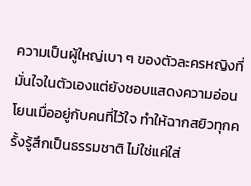ความเป็นผู้ใหญ่เบา ๆ ของตัวละครหญิงที่มั่นใจในตัวเองแต่ยังชอบแสดงความอ่อนโยนเมื่ออยู่กับคนที่ไว้ใจ ทำให้ฉากสยิวทุกครั้งรู้สึกเป็นธรรมชาติ ไม่ใช่แค่ใส่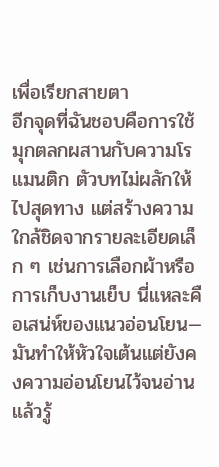เพื่อเรียกสายตา
อีกจุดที่ฉันชอบคือการใช้มุกตลกผสานกับความโรแมนติก ตัวบทไม่ผลักให้ไปสุดทาง แต่สร้างความใกล้ชิดจากรายละเอียดเล็ก ๆ เช่นการเลือกผ้าหรือการเก็บงานเย็บ นี่แหละคือเสน่ห์ของแนวอ่อนโยน—มันทำให้หัวใจเต้นแต่ยังคงความอ่อนโยนไว้จนอ่านแล้วรู้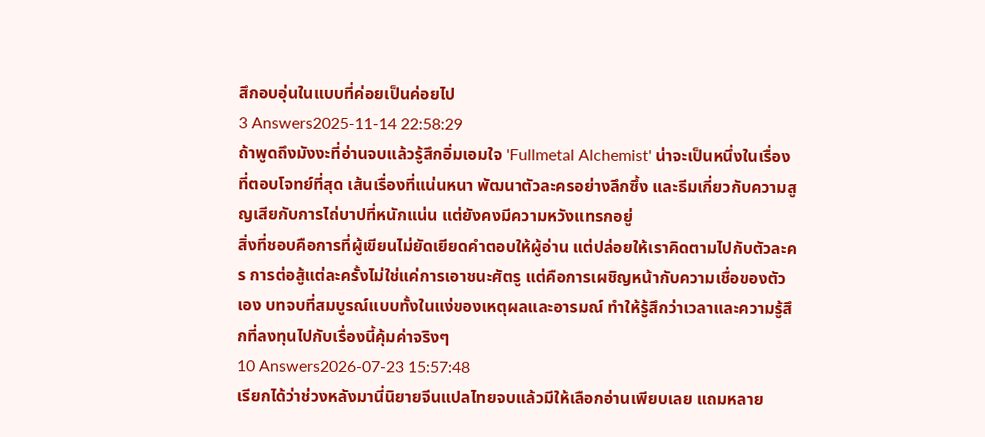สึกอบอุ่นในแบบที่ค่อยเป็นค่อยไป
3 Answers2025-11-14 22:58:29
ถ้าพูดถึงมังงะที่อ่านจบแล้วรู้สึกอิ่มเอมใจ 'Fullmetal Alchemist' น่าจะเป็นหนึ่งในเรื่องที่ตอบโจทย์ที่สุด เส้นเรื่องที่แน่นหนา พัฒนาตัวละครอย่างลึกซึ้ง และธีมเกี่ยวกับความสูญเสียกับการไถ่บาปที่หนักแน่น แต่ยังคงมีความหวังแทรกอยู่
สิ่งที่ชอบคือการที่ผู้เขียนไม่ยัดเยียดคำตอบให้ผู้อ่าน แต่ปล่อยให้เราคิดตามไปกับตัวละคร การต่อสู้แต่ละครั้งไม่ใช่แค่การเอาชนะศัตรู แต่คือการเผชิญหน้ากับความเชื่อของตัวเอง บทจบที่สมบูรณ์แบบทั้งในแง่ของเหตุผลและอารมณ์ ทำให้รู้สึกว่าเวลาและความรู้สึกที่ลงทุนไปกับเรื่องนี้คุ้มค่าจริงๆ
10 Answers2026-07-23 15:57:48
เรียกได้ว่าช่วงหลังมานี่นิยายจีนแปลไทยจบแล้วมีให้เลือกอ่านเพียบเลย แถมหลาย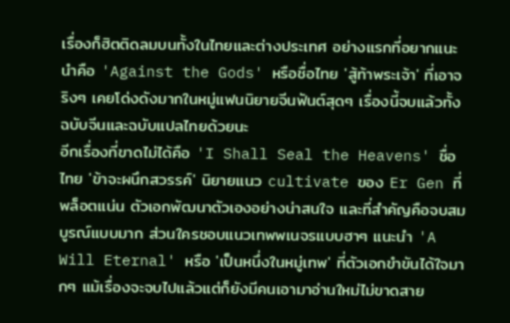เรื่องก็ฮิตติดลมบนทั้งในไทยและต่างประเทศ อย่างแรกที่อยากแนะนำคือ 'Against the Gods' หรือชื่อไทย 'สู้ท้าพระเจ้า' ที่เอาจริงๆ เคยโด่งดังมากในหมู่แฟนนิยายจีนฟันต์สุดๆ เรื่องนี้จบแล้วทั้งฉบับจีนและฉบับแปลไทยด้วยนะ
อีกเรื่องที่ขาดไม่ได้คือ 'I Shall Seal the Heavens' ชื่อไทย 'ข้าจะผนึกสวรรค์' นิยายแนว cultivate ของ Er Gen ที่พล็อตแน่น ตัวเอกพัฒนาตัวเองอย่างน่าสนใจ และที่สำคัญคือจบสมบูรณ์แบบมาก ส่วนใครชอบแนวเทพพเนจรแบบฮาๆ แนะนำ 'A Will Eternal' หรือ 'เป็นหนึ่งในหมู่เทพ' ที่ตัวเอกขำขันได้ใจมากๆ แม้เรื่องจะจบไปแล้วแต่ก็ยังมีคนเอามาอ่านใหม่ไม่ขาดสาย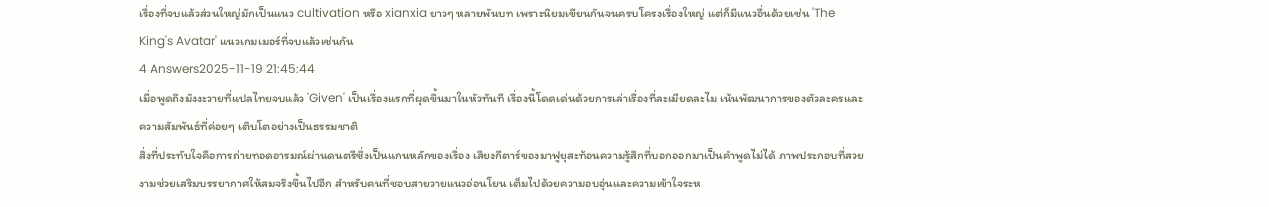เรื่องที่จบแล้วส่วนใหญ่มักเป็นแนว cultivation หรือ xianxia ยาวๆ หลายพันบท เพราะนิยมเขียนกันจนครบโครงเรื่องใหญ่ แต่ก็มีแนวอื่นด้วยเช่น 'The King's Avatar' แนวเกมเมอร์ที่จบแล้วเช่นกัน
4 Answers2025-11-19 21:45:44
เมื่อพูดถึงมังงะวายที่แปลไทยจบแล้ว 'Given' เป็นเรื่องแรกที่ผุดขึ้นมาในหัวทันที เรื่องนี้โดดเด่นด้วยการเล่าเรื่องที่ละเมียดละไม เน้นพัฒนาการของตัวละครและความสัมพันธ์ที่ค่อยๆ เติบโตอย่างเป็นธรรมชาติ
สิ่งที่ประทับใจคือการถ่ายทอดอารมณ์ผ่านดนตรีซึ่งเป็นแกนหลักของเรื่อง เสียงกีตาร์ของมาฟูยุสะท้อนความรู้สึกที่บอกออกมาเป็นคำพูดไม่ได้ ภาพประกอบที่สวยงามช่วยเสริมบรรยากาศให้สมจริงขึ้นไปอีก สำหรับคนที่ชอบสายวายแนวอ่อนโยน เต็มไปด้วยความอบอุ่นและความเข้าใจระห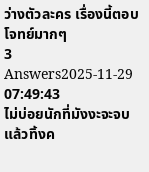ว่างตัวละคร เรื่องนี้ตอบโจทย์มากๆ
3 Answers2025-11-29 07:49:43
ไม่บ่อยนักที่มังงะจะจบแล้วทิ้งค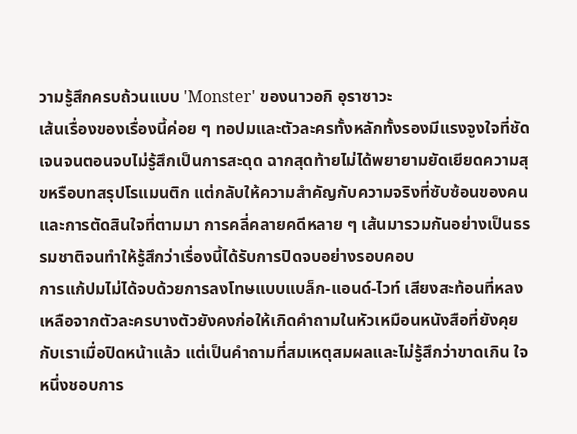วามรู้สึกครบถ้วนแบบ 'Monster' ของนาวอกิ อุราซาวะ
เส้นเรื่องของเรื่องนี้ค่อย ๆ ทอปมและตัวละครทั้งหลักทั้งรองมีแรงจูงใจที่ชัดเจนจนตอนจบไม่รู้สึกเป็นการสะดุด ฉากสุดท้ายไม่ได้พยายามยัดเยียดความสุขหรือบทสรุปโรแมนติก แต่กลับให้ความสำคัญกับความจริงที่ซับซ้อนของคนและการตัดสินใจที่ตามมา การคลี่คลายคดีหลาย ๆ เส้นมารวมกันอย่างเป็นธรรมชาติจนทำให้รู้สึกว่าเรื่องนี้ได้รับการปิดจบอย่างรอบคอบ
การแก้ปมไม่ได้จบด้วยการลงโทษแบบแบล็ก-แอนด์-ไวท์ เสียงสะท้อนที่หลงเหลือจากตัวละครบางตัวยังคงก่อให้เกิดคำถามในหัวเหมือนหนังสือที่ยังคุยกับเราเมื่อปิดหน้าแล้ว แต่เป็นคำถามที่สมเหตุสมผลและไม่รู้สึกว่าขาดเกิน ใจหนึ่งชอบการ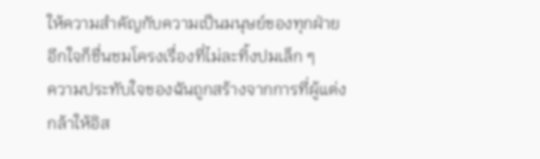ให้ความสำคัญกับความเป็นมนุษย์ของทุกฝ่าย อีกใจก็ชื่นชมโครงเรื่องที่ไม่ละทิ้งปมเล็ก ๆ
ความประทับใจของฉันถูกสร้างจากการที่ผู้แต่งกล้าให้อิส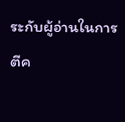ระกับผู้อ่านในการตีค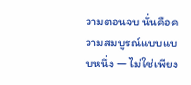วามตอนจบ นั่นคือความสมบูรณ์แบบแบบหนึ่ง — ไม่ใช่เพียง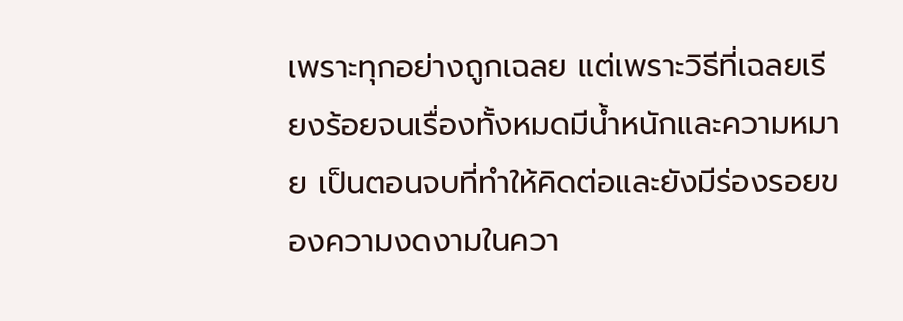เพราะทุกอย่างถูกเฉลย แต่เพราะวิธีที่เฉลยเรียงร้อยจนเรื่องทั้งหมดมีน้ำหนักและความหมาย เป็นตอนจบที่ทำให้คิดต่อและยังมีร่องรอยของความงดงามในควา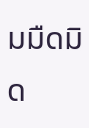มมืดมิด